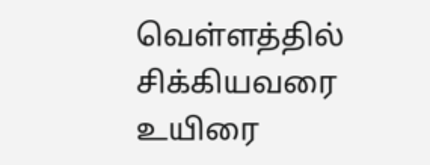வெள்ளத்தில் சிக்கியவரை உயிரை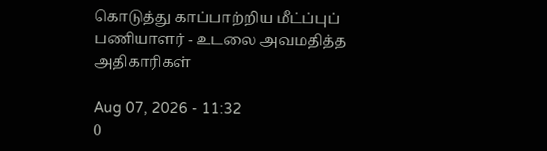கொடுத்து காப்பாற்றிய மீட்ப்புப் பணியாளர் - உடலை அவமதித்த அதிகாரிகள்

Aug 07, 2026 - 11:32
0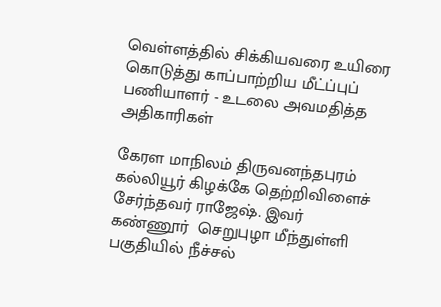வெள்ளத்தில் சிக்கியவரை உயிரை கொடுத்து காப்பாற்றிய மீட்ப்புப் பணியாளர் - உடலை அவமதித்த அதிகாரிகள்

கேரள மாநிலம் திருவனந்தபுரம் கல்லியூர் கிழக்கே தெற்றிவிளைச் சேர்ந்தவர் ராஜேஷ். இவர் கண்ணூர்  செறுபுழா மீந்துள்ளி பகுதியில் நீச்சல்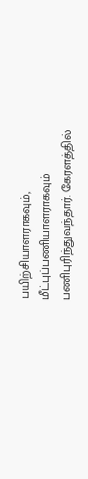பயிற்சியாளராகவும், மீட்புப்பணியாளராகவும் பணிபுரிந்துவந்தார். கேரளத்தில்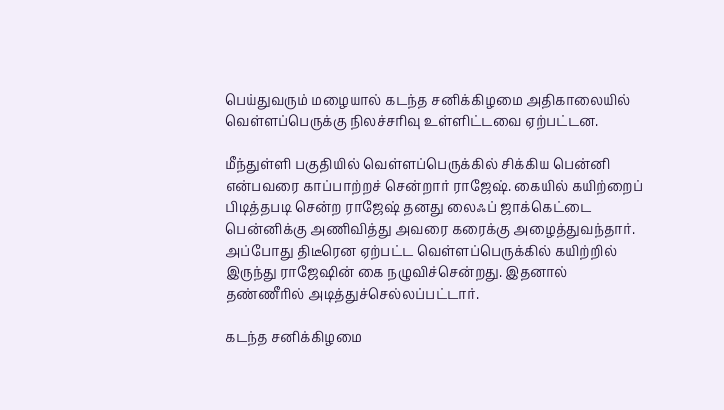பெய்துவரும் மழையால் கடந்த சனிக்கிழமை அதிகாலையில் வெள்ளப்பெருக்கு நிலச்சரிவு உள்ளிட்டவை ஏற்பட்டன.

மீந்துள்ளி பகுதியில் வெள்ளப்பெருக்கில் சிக்கிய பென்னி என்பவரை காப்பாற்றச் சென்றார் ராஜேஷ். கையில் கயிற்றைப் பிடித்தபடி சென்ற ராஜேஷ் தனது லைஃப் ஜாக்கெட்டை பென்னிக்கு அணிவித்து அவரை கரைக்கு அழைத்துவந்தார். அப்போது திடீரென ஏற்பட்ட வெள்ளப்பெருக்கில் கயிற்றில் இருந்து ராஜேஷின் கை நழுவிச்சென்றது. இதனால் தண்ணீரில் அடித்துச்செல்லப்பட்டார்.

கடந்த சனிக்கிழமை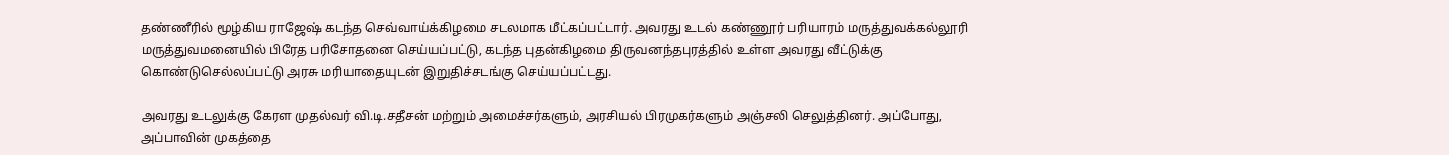தண்ணீரில் மூழ்கிய ராஜேஷ் கடந்த செவ்வாய்க்கிழமை சடலமாக மீட்கப்பட்டார். அவரது உடல் கண்ணூர் பரியாரம் மருத்துவக்கல்லூரி மருத்துவமனையில் பிரேத பரிசோதனை செய்யப்பட்டு, கடந்த புதன்கிழமை திருவனந்தபுரத்தில் உள்ள அவரது வீட்டுக்கு கொண்டுசெல்லப்பட்டு அரசு மரியாதையுடன் இறுதிச்சடங்கு செய்யப்பட்டது.

அவரது உடலுக்கு கேரள முதல்வர் வி.டி.சதீசன் மற்றும் அமைச்சர்களும், அரசியல் பிரமுகர்களும் அஞ்சலி செலுத்தினர். அப்போது, அப்பாவின் முகத்தை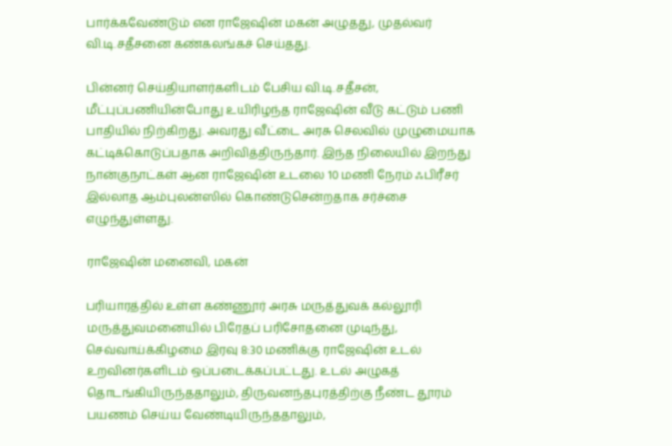பார்க்கவேண்டும் என ராஜேஷின் மகன் அழுதது, முதல்வர் வி.டி.சதீசனை கண்கலங்கச் செய்தது.

பின்னர் செய்தியாளர்களிடம் பேசிய வி.டி.சதீசன், மீட்புப்பணியின்போது உயிரிழந்த ராஜேஷின் வீடு கட்டும் பணி பாதியில் நிற்கிறது. அவரது வீட்டை அரசு செலவில் முழுமையாக கட்டிக்கொடுப்பதாக அறிவித்திருந்தார். இந்த நிலையில் இறந்து நான்குநாட்கள் ஆன ராஜேஷின் உடலை 10 மணி நேரம் ஃபிரீசர் இல்லாத ஆம்புலன்ஸில் கொண்டுசென்றதாக சர்ச்சை எழுந்துள்ளது.

ராஜேஷின் மனைவி, மகன்

பரியாரத்தில் உள்ள கண்ணூர் அரசு மருத்துவக் கல்லூரி மருத்துவமனையில் பிரேதப் பரிசோதனை முடிந்து, செவ்வாய்க்கிழமை இரவு 8:30 மணிக்கு ராஜேஷின் உடல் உறவினர்களிடம் ஒப்படைக்கப்பட்டது. உடல் அழுகத் தொடங்கியிருந்ததாலும், திருவனந்தபுரத்திற்கு நீண்ட தூரம் பயணம் செய்ய வேண்டியிருந்ததாலும்,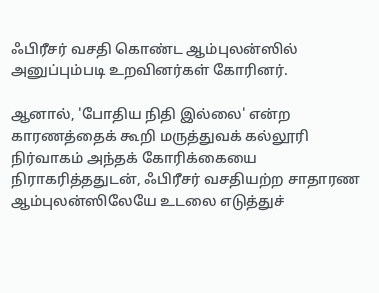ஃபிரீசர் வசதி கொண்ட ஆம்புலன்ஸில் அனுப்பும்படி உறவினர்கள் கோரினர்.

ஆனால், 'போதிய நிதி இல்லை' என்ற காரணத்தைக் கூறி மருத்துவக் கல்லூரி நிர்வாகம் அந்தக் கோரிக்கையை நிராகரித்ததுடன், ஃபிரீசர் வசதியற்ற சாதாரண ஆம்புலன்ஸிலேயே உடலை எடுத்துச்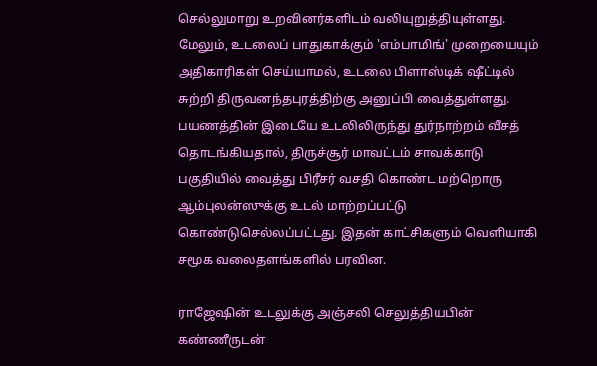செல்லுமாறு உறவினர்களிடம் வலியுறுத்தியுள்ளது. மேலும், உடலைப் பாதுகாக்கும் 'எம்பாமிங்' முறையையும் அதிகாரிகள் செய்யாமல், உடலை பிளாஸ்டிக் ஷீட்டில் சுற்றி திருவனந்தபுரத்திற்கு அனுப்பி வைத்துள்ளது. பயணத்தின் இடையே உடலிலிருந்து துர்நாற்றம் வீசத் தொடங்கியதால், திருச்சூர் மாவட்டம் சாவக்காடு பகுதியில் வைத்து பிரீசர் வசதி கொண்ட மற்றொரு ஆம்புலன்ஸுக்கு உடல் மாற்றப்பட்டு கொண்டுசெல்லப்பட்டது. இதன் காட்சிகளும் வெளியாகி சமூக வலைதளங்களில் பரவின.

ராஜேஷின் உடலுக்கு அஞ்சலி செலுத்தியபின் கண்ணீருடன்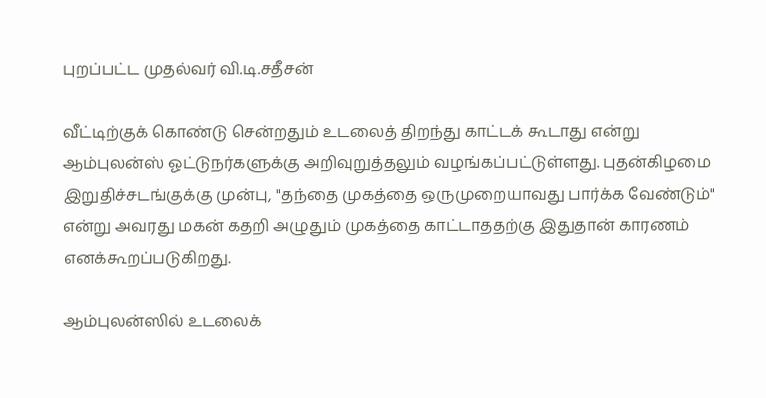புறப்பட்ட முதல்வர் வி.டி.சதீசன்

வீட்டிற்குக் கொண்டு சென்றதும் உடலைத் திறந்து காட்டக் கூடாது என்று ஆம்புலன்ஸ் ஓட்டுநர்களுக்கு அறிவுறுத்தலும் வழங்கப்பட்டுள்ளது. புதன்கிழமை இறுதிச்சடங்குக்கு முன்பு, "தந்தை முகத்தை ஒருமுறையாவது பார்க்க வேண்டும்" என்று அவரது மகன் கதறி அழுதும் முகத்தை காட்டாததற்கு இதுதான் காரணம் எனக்கூறப்படுகிறது.

ஆம்புலன்ஸில் உடலைக்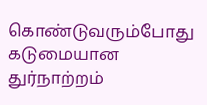கொண்டுவரும்போது கடுமையான துர்நாற்றம்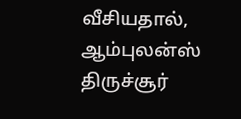வீசியதால், ஆம்புலன்ஸ் திருச்சூர்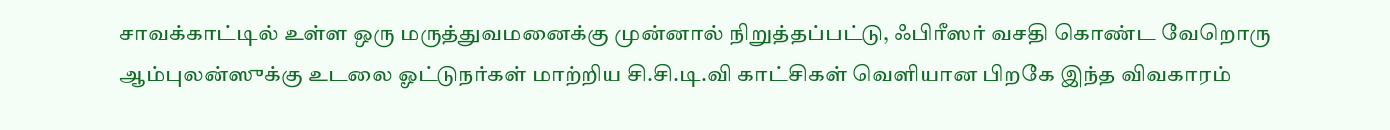சாவக்காட்டில் உள்ள ஒரு மருத்துவமனைக்கு முன்னால் நிறுத்தப்பட்டு, ஃபிரீஸர் வசதி கொண்ட வேறொரு ஆம்புலன்ஸுக்கு உடலை ஓட்டுநர்கள் மாற்றிய சி.சி.டி.வி காட்சிகள் வெளியான பிறகே இந்த விவகாரம்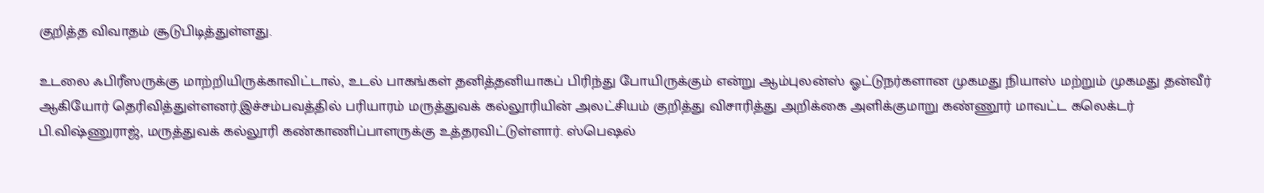குறித்த விவாதம் சூடுபிடித்துள்ளது.

உடலை ஃபிரீஸருக்கு மாற்றியிருக்காவிட்டால், உடல் பாகங்கள் தனித்தனியாகப் பிரிந்து போயிருக்கும் என்று ஆம்புலன்ஸ் ஓட்டுநர்களான முகமது நியாஸ் மற்றும் முகமது தன்வீர் ஆகியோர் தெரிவித்துள்ளனர்.இச்சம்பவத்தில் பரியாரம் மருத்துவக் கல்லூரியின் அலட்சியம் குறித்து விசாரித்து அறிக்கை அளிக்குமாறு கண்ணூர் மாவட்ட கலெக்டர் பி.விஷ்ணுராஜ், மருத்துவக் கல்லூரி கண்காணிப்பாளருக்கு உத்தரவிட்டுள்ளார். ஸ்பெஷல்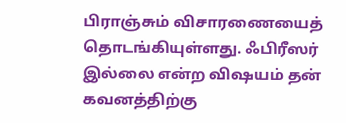பிராஞ்சும் விசாரணையைத் தொடங்கியுள்ளது. ஃபிரீஸர் இல்லை என்ற விஷயம் தன் கவனத்திற்கு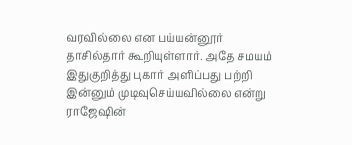வரவில்லை என பய்யன்னூர் தாசில்தார் கூறியுள்ளார். அதே சமயம் இதுகுறித்து புகார் அளிப்பது பற்றி இன்னும் முடிவுசெய்யவில்லை என்று ராஜேஷின்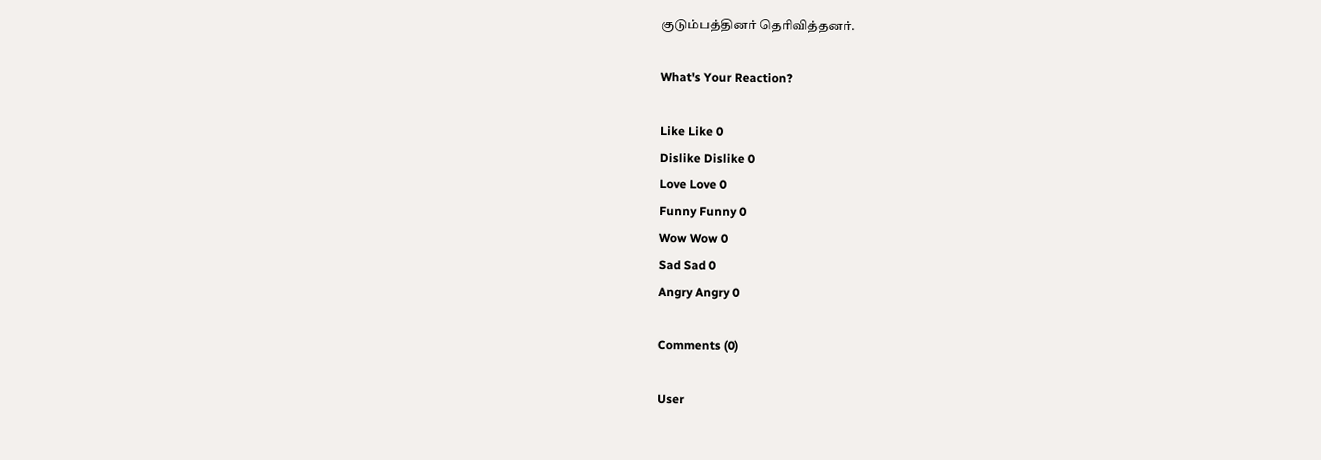குடும்பத்தினர் தெரிவித்தனர்.

What's Your Reaction?

Like Like 0
Dislike Dislike 0
Love Love 0
Funny Funny 0
Wow Wow 0
Sad Sad 0
Angry Angry 0

Comments (0)

User